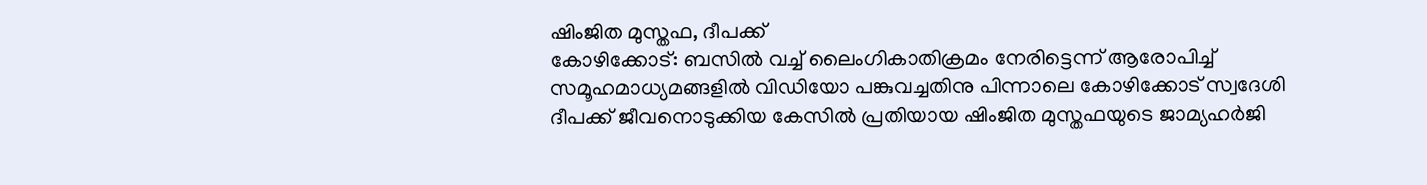ഷിംജിത മുസ്തഫ, ദീപക്ക്
കോഴിക്കോട്: ബസിൽ വച്ച് ലൈംഗികാതിക്രമം നേരിട്ടെന്ന് ആരോപിച്ച് സമൂഹമാധ്യമങ്ങളിൽ വിഡിയോ പങ്കുവച്ചതിനു പിന്നാലെ കോഴിക്കോട് സ്വദേശി ദീപക്ക് ജീവനൊടുക്കിയ കേസിൽ പ്രതിയായ ഷിംജിത മുസ്തഫയുടെ ജാമ്യഹർജി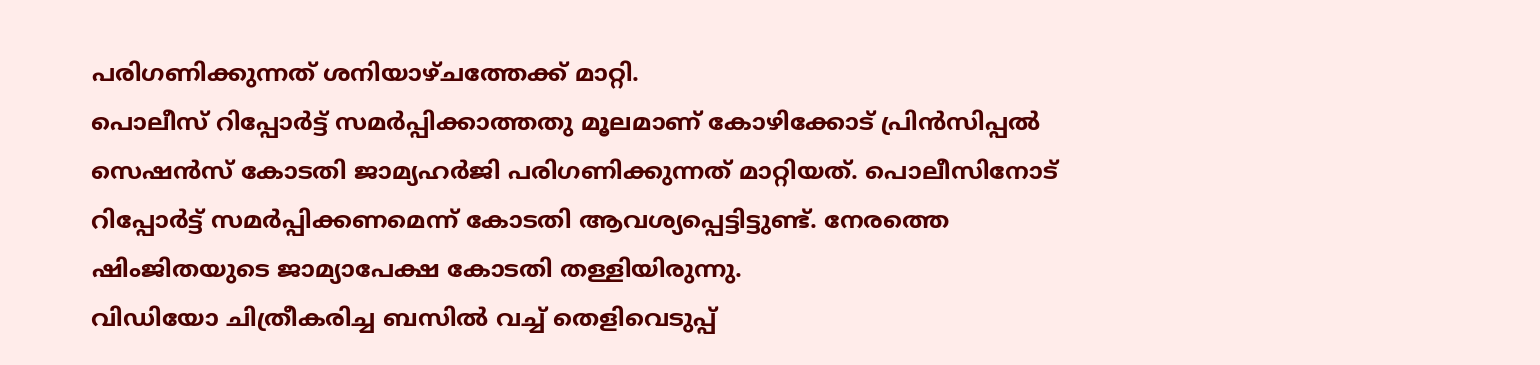പരിഗണിക്കുന്നത് ശനിയാഴ്ചത്തേക്ക് മാറ്റി.
പൊലീസ് റിപ്പോർട്ട് സമർപ്പിക്കാത്തതു മൂലമാണ് കോഴിക്കോട് പ്രിൻസിപ്പൽ സെഷൻസ് കോടതി ജാമ്യഹർജി പരിഗണിക്കുന്നത് മാറ്റിയത്. പൊലീസിനോട് റിപ്പോർട്ട് സമർപ്പിക്കണമെന്ന് കോടതി ആവശ്യപ്പെട്ടിട്ടുണ്ട്. നേരത്തെ ഷിംജിതയുടെ ജാമ്യാപേക്ഷ കോടതി തള്ളിയിരുന്നു.
വിഡിയോ ചിത്രീകരിച്ച ബസിൽ വച്ച് തെളിവെടുപ്പ്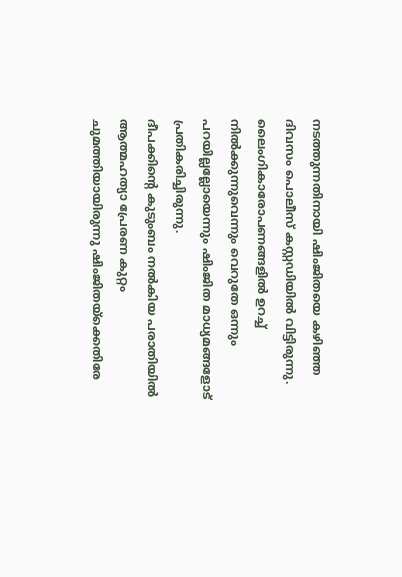നടത്തുന്നതിനായി ഷിംജിതയെ കഴിഞ്ഞ ദിവസം പൊലീസ് കസ്റ്റഡിയിൽ വിട്ടിരുന്നു. ലൈംഗികാരോപണങ്ങളിൽ ഉറച്ച് നിൽക്കുന്നുവെന്നും വെറുതേ ഒന്നും പറയില്ലല്ലോയെന്നും ഷിംജിത മാധ്യമങ്ങളോട് പ്രതികരിച്ചിരുന്നു.
ദീപക്കിന്റെ കുടുംബം നൽകിയ പരാതിയിൽ ആത്മഹത്യാ പ്രേരണ കുറ്റം ചുമത്തിയായിരുന്നു ഷിംജിതയ്ക്കെതിരേ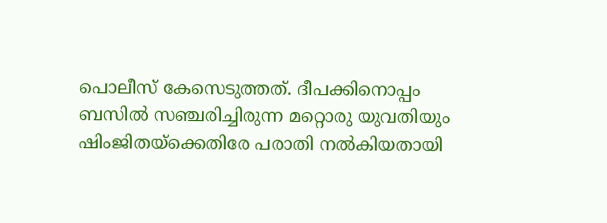പൊലീസ് കേസെടുത്തത്. ദീപക്കിനൊപ്പം ബസിൽ സഞ്ചരിച്ചിരുന്ന മറ്റൊരു യുവതിയും ഷിംജിതയ്ക്കെതിരേ പരാതി നൽകിയതായി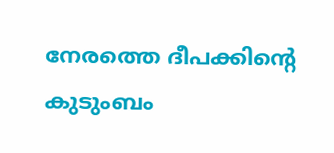നേരത്തെ ദീപക്കിന്റെ കുടുംബം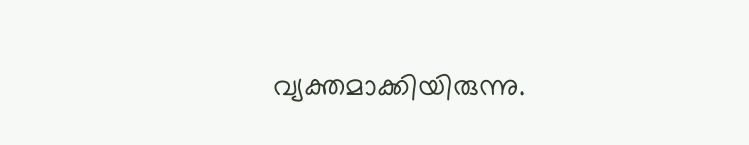വ്യക്തമാക്കിയിരുന്നു.